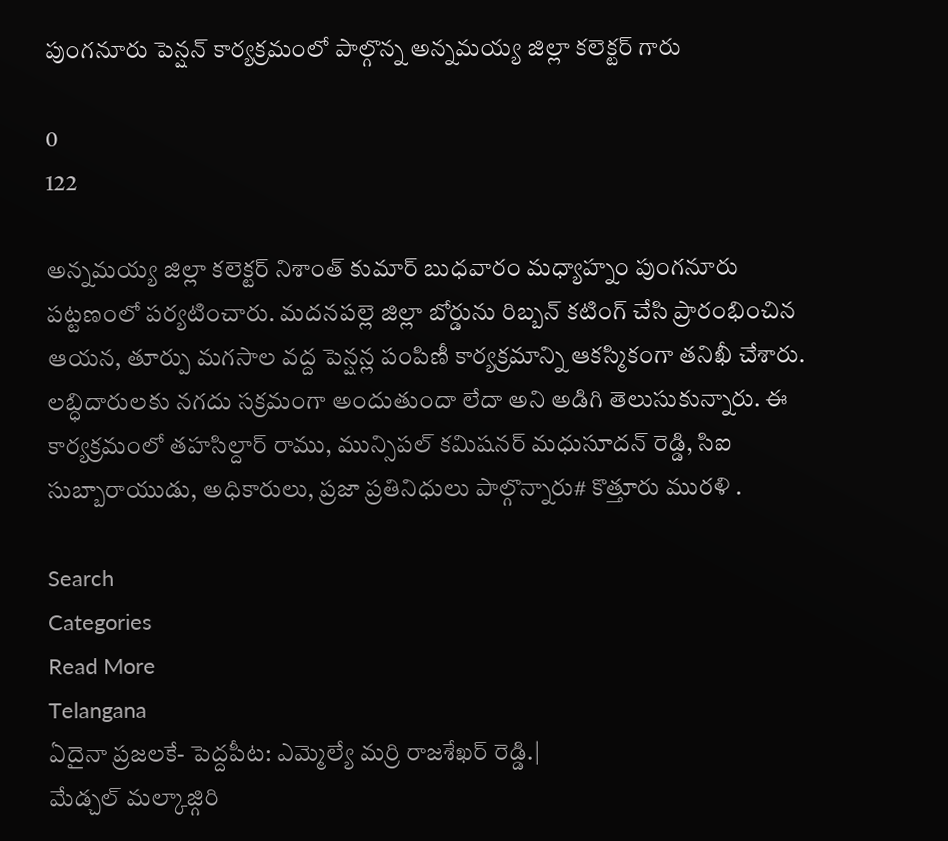పుంగనూరు పెన్షన్ కార్యక్రమంలో పాల్గొన్న అన్నమయ్య జిల్లా కలెక్టర్ గారు

0
122

అన్నమయ్య జిల్లా కలెక్టర్ నిశాంత్ కుమార్ బుధవారం మధ్యాహ్నం పుంగనూరు పట్టణంలో పర్యటించారు. మదనపల్లె జిల్లా బోర్డును రిబ్బన్ కటింగ్ చేసి ప్రారంభించిన ఆయన, తూర్పు మగసాల వద్ద పెన్షన్ల పంపిణీ కార్యక్రమాన్ని ఆకస్మికంగా తనిఖీ చేశారు. లబ్ధిదారులకు నగదు సక్రమంగా అందుతుందా లేదా అని అడిగి తెలుసుకున్నారు. ఈ కార్యక్రమంలో తహసిల్దార్ రాము, మున్సిపల్ కమిషనర్ మధుసూదన్ రెడ్డి, సిఐ సుబ్బారాయుడు, అధికారులు, ప్రజా ప్రతినిధులు పాల్గొన్నారు# కొత్తూరు మురళి .

Search
Categories
Read More
Telangana
ఏదైనా ప్రజలకే- పెద్దపీట: ఎమ్మెల్యే మర్రి రాజశేఖర్ రెడ్డి.|
మేడ్చల్ మల్కాజ్గిరి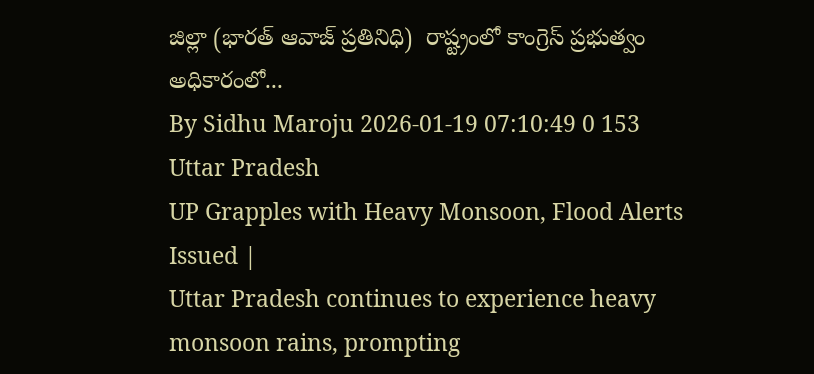జిల్లా (భారత్ ఆవాజ్ ప్రతినిధి)  రాష్ట్రంలో కాంగ్రెస్ ప్రభుత్వం అధికారంలో...
By Sidhu Maroju 2026-01-19 07:10:49 0 153
Uttar Pradesh
UP Grapples with Heavy Monsoon, Flood Alerts Issued |
Uttar Pradesh continues to experience heavy monsoon rains, prompting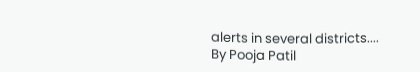alerts in several districts....
By Pooja Patil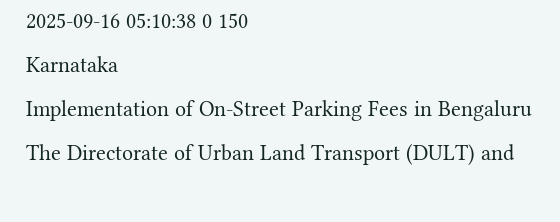2025-09-16 05:10:38 0 150
Karnataka
Implementation of On-Street Parking Fees in Bengaluru
The Directorate of Urban Land Transport (DULT) and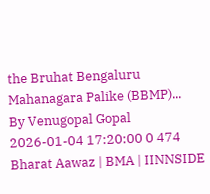the Bruhat Bengaluru Mahanagara Palike (BBMP)...
By Venugopal Gopal 2026-01-04 17:20:00 0 474
Bharat Aawaz | BMA | IINNSIDE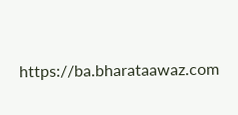https://ba.bharataawaz.com